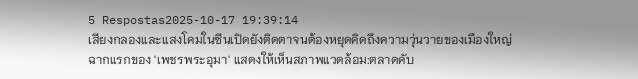5 Respostas2025-10-17 19:39:14
เสียงกลองและแสงโคมในซีนเปิดยังติดตาจนต้องหยุดคิดถึงความวุ่นวายของเมืองใหญ่
ฉากแรกของ 'เพชรพระอุมา' แสดงให้เห็นสภาพแวดล้อม:ตลาดคับ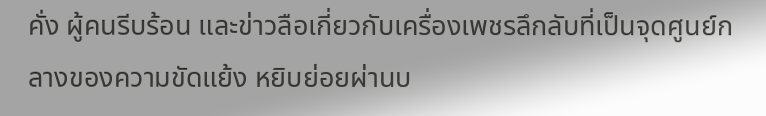คั่ง ผู้คนรีบร้อน และข่าวลือเกี่ยวกับเครื่องเพชรลึกลับที่เป็นจุดศูนย์กลางของความขัดแย้ง หยิบย่อยผ่านบ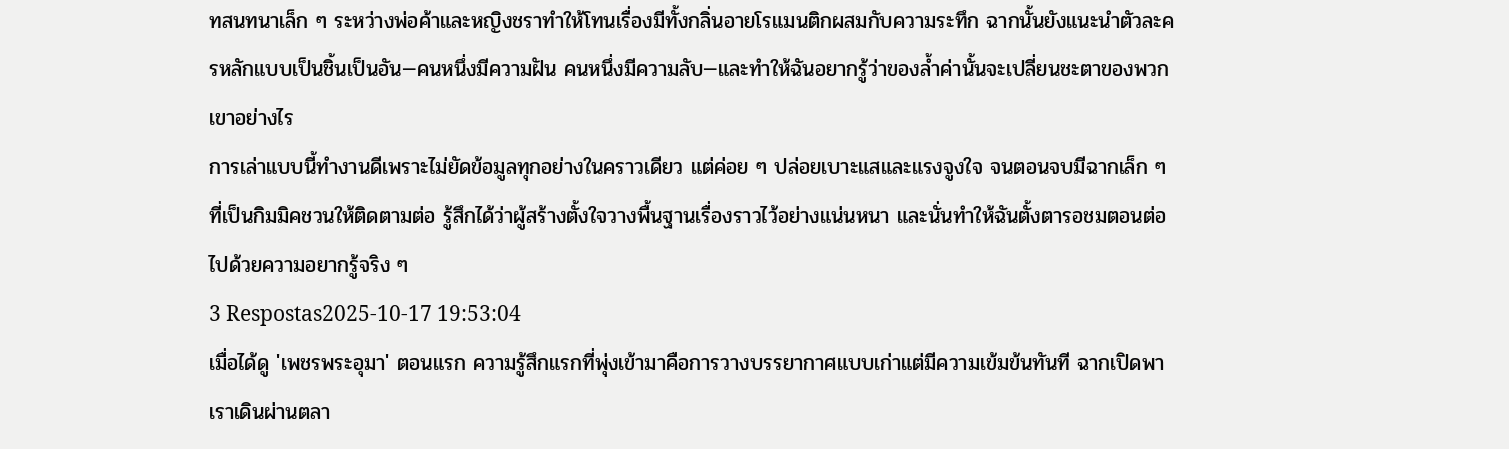ทสนทนาเล็ก ๆ ระหว่างพ่อค้าและหญิงชราทำให้โทนเรื่องมีทั้งกลิ่นอายโรแมนติกผสมกับความระทึก ฉากนั้นยังแนะนำตัวละครหลักแบบเป็นชิ้นเป็นอัน—คนหนึ่งมีความฝัน คนหนึ่งมีความลับ—และทำให้ฉันอยากรู้ว่าของล้ำค่านั้นจะเปลี่ยนชะตาของพวกเขาอย่างไร
การเล่าแบบนี้ทำงานดีเพราะไม่ยัดข้อมูลทุกอย่างในคราวเดียว แต่ค่อย ๆ ปล่อยเบาะแสและแรงจูงใจ จนตอนจบมีฉากเล็ก ๆ ที่เป็นกิมมิคชวนให้ติดตามต่อ รู้สึกได้ว่าผู้สร้างตั้งใจวางพื้นฐานเรื่องราวไว้อย่างแน่นหนา และนั่นทำให้ฉันตั้งตารอชมตอนต่อไปด้วยความอยากรู้จริง ๆ
3 Respostas2025-10-17 19:53:04
เมื่อได้ดู 'เพชรพระอุมา' ตอนแรก ความรู้สึกแรกที่พุ่งเข้ามาคือการวางบรรยากาศแบบเก่าแต่มีความเข้มข้นทันที ฉากเปิดพาเราเดินผ่านตลา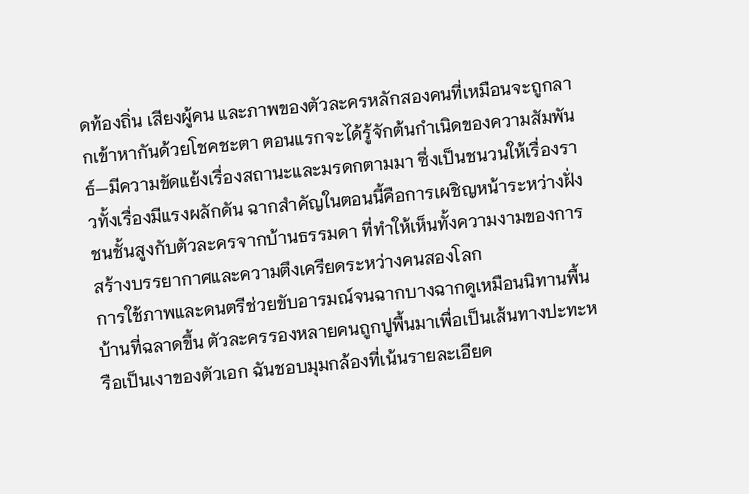ดท้องถิ่น เสียงผู้คน และภาพของตัวละครหลักสองคนที่เหมือนจะถูกลากเข้าหากันด้วยโชคชะตา ตอนแรกจะได้รู้จักต้นกำเนิดของความสัมพันธ์—มีความขัดแย้งเรื่องสถานะและมรดกตามมา ซึ่งเป็นชนวนให้เรื่องราวทั้งเรื่องมีแรงผลักดัน ฉากสำคัญในตอนนี้คือการเผชิญหน้าระหว่างฝั่งชนชั้นสูงกับตัวละครจากบ้านธรรมดา ที่ทำให้เห็นทั้งความงามของการสร้างบรรยากาศและความตึงเครียดระหว่างคนสองโลก
การใช้ภาพและดนตรีช่วยขับอารมณ์จนฉากบางฉากดูเหมือนนิทานพื้นบ้านที่ฉลาดขึ้น ตัวละครรองหลายคนถูกปูพื้นมาเพื่อเป็นเส้นทางปะทะหรือเป็นเงาของตัวเอก ฉันชอบมุมกล้องที่เน้นรายละเอียด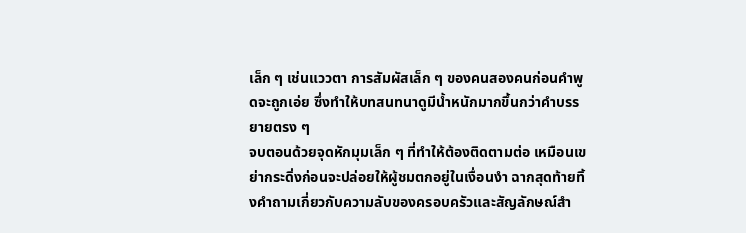เล็ก ๆ เช่นแววตา การสัมผัสเล็ก ๆ ของคนสองคนก่อนคำพูดจะถูกเอ่ย ซึ่งทำให้บทสนทนาดูมีน้ำหนักมากขึ้นกว่าคำบรรยายตรง ๆ
จบตอนด้วยจุดหักมุมเล็ก ๆ ที่ทำให้ต้องติดตามต่อ เหมือนเขย่ากระดิ่งก่อนจะปล่อยให้ผู้ชมตกอยู่ในเงื่อนงำ ฉากสุดท้ายทิ้งคำถามเกี่ยวกับความลับของครอบครัวและสัญลักษณ์สำ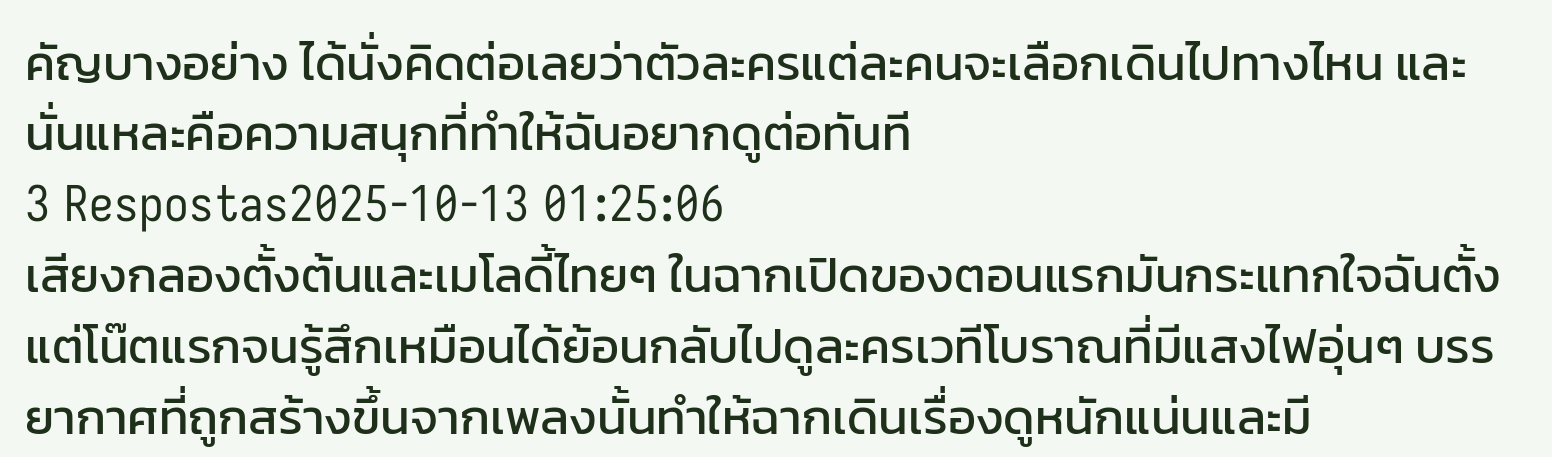คัญบางอย่าง ได้นั่งคิดต่อเลยว่าตัวละครแต่ละคนจะเลือกเดินไปทางไหน และนั่นแหละคือความสนุกที่ทำให้ฉันอยากดูต่อทันที
3 Respostas2025-10-13 01:25:06
เสียงกลองตั้งต้นและเมโลดี้ไทยๆ ในฉากเปิดของตอนแรกมันกระแทกใจฉันตั้งแต่โน๊ตแรกจนรู้สึกเหมือนได้ย้อนกลับไปดูละครเวทีโบราณที่มีแสงไฟอุ่นๆ บรรยากาศที่ถูกสร้างขึ้นจากเพลงนั้นทำให้ฉากเดินเรื่องดูหนักแน่นและมี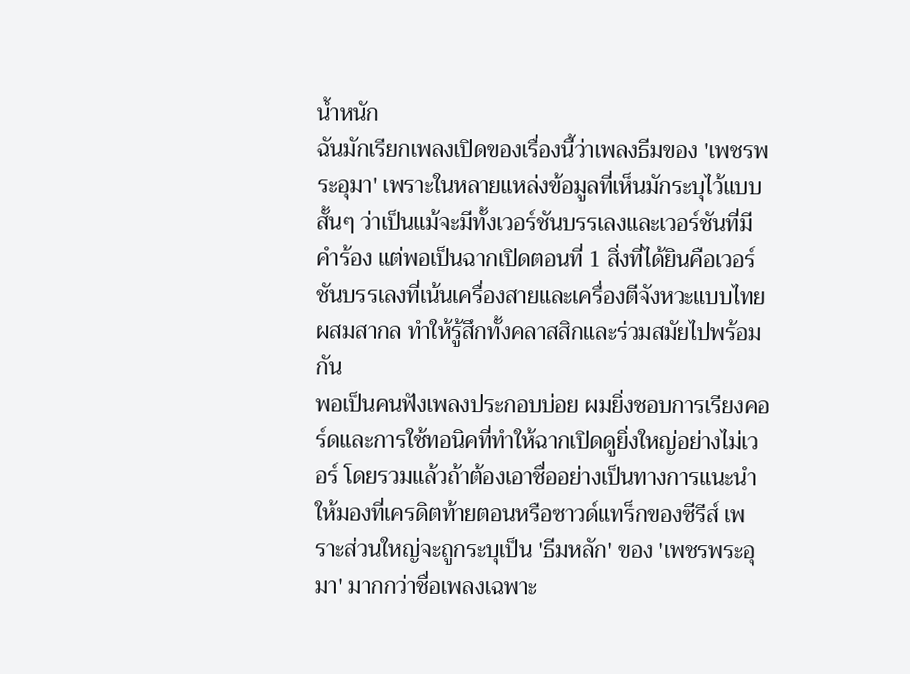น้ำหนัก
ฉันมักเรียกเพลงเปิดของเรื่องนี้ว่าเพลงธีมของ 'เพชรพระอุมา' เพราะในหลายแหล่งข้อมูลที่เห็นมักระบุไว้แบบสั้นๆ ว่าเป็นแม้จะมีทั้งเวอร์ชันบรรเลงและเวอร์ชันที่มีคำร้อง แต่พอเป็นฉากเปิดตอนที่ 1 สิ่งที่ได้ยินคือเวอร์ชันบรรเลงที่เน้นเครื่องสายและเครื่องตีจังหวะแบบไทยผสมสากล ทำให้รู้สึกทั้งคลาสสิกและร่วมสมัยไปพร้อมกัน
พอเป็นคนฟังเพลงประกอบบ่อย ผมยิ่งชอบการเรียงคอร์ดและการใช้ทอนิคที่ทำให้ฉากเปิดดูยิ่งใหญ่อย่างไม่เวอร์ โดยรวมแล้วถ้าต้องเอาชื่ออย่างเป็นทางการแนะนำให้มองที่เครดิตท้ายตอนหรือซาวด์แทร็กของซีรีส์ เพราะส่วนใหญ่จะถูกระบุเป็น 'ธีมหลัก' ของ 'เพชรพระอุมา' มากกว่าชื่อเพลงเฉพาะ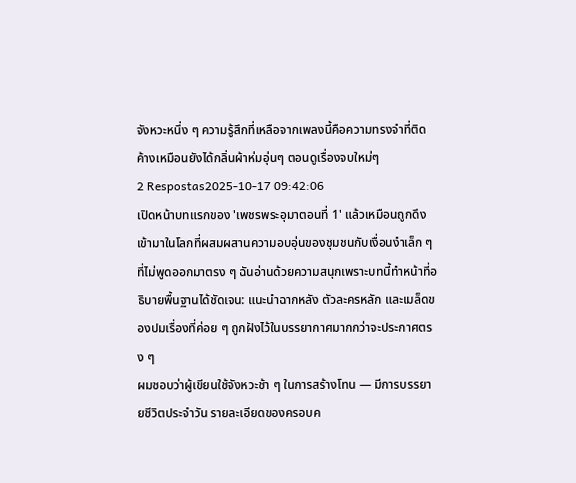จังหวะหนึ่ง ๆ ความรู้สึกที่เหลือจากเพลงนี้คือความทรงจำที่ติดค้างเหมือนยังได้กลิ่นผ้าห่มอุ่นๆ ตอนดูเรื่องจบใหม่ๆ
2 Respostas2025-10-17 09:42:06
เปิดหน้าบทแรกของ 'เพชรพระอุมาตอนที่ 1' แล้วเหมือนถูกดึงเข้ามาในโลกที่ผสมผสานความอบอุ่นของชุมชนกับเงื่อนงำเล็ก ๆ ที่ไม่พูดออกมาตรง ๆ ฉันอ่านด้วยความสนุกเพราะบทนี้ทำหน้าที่อธิบายพื้นฐานได้ชัดเจน: แนะนำฉากหลัง ตัวละครหลัก และเมล็ดของปมเรื่องที่ค่อย ๆ ถูกฝังไว้ในบรรยากาศมากกว่าจะประกาศตรง ๆ
ผมชอบว่าผู้เขียนใช้จังหวะช้า ๆ ในการสร้างโทน — มีการบรรยายชีวิตประจำวัน รายละเอียดของครอบค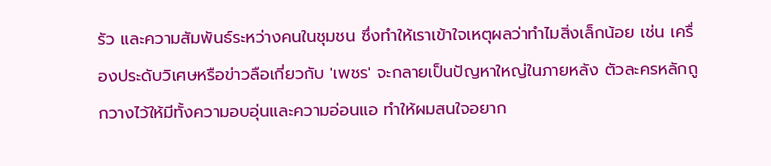รัว และความสัมพันธ์ระหว่างคนในชุมชน ซึ่งทำให้เราเข้าใจเหตุผลว่าทำไมสิ่งเล็กน้อย เช่น เครื่องประดับวิเศษหรือข่าวลือเกี่ยวกับ 'เพชร' จะกลายเป็นปัญหาใหญ่ในภายหลัง ตัวละครหลักถูกวางไว้ให้มีทั้งความอบอุ่นและความอ่อนแอ ทำให้ผมสนใจอยาก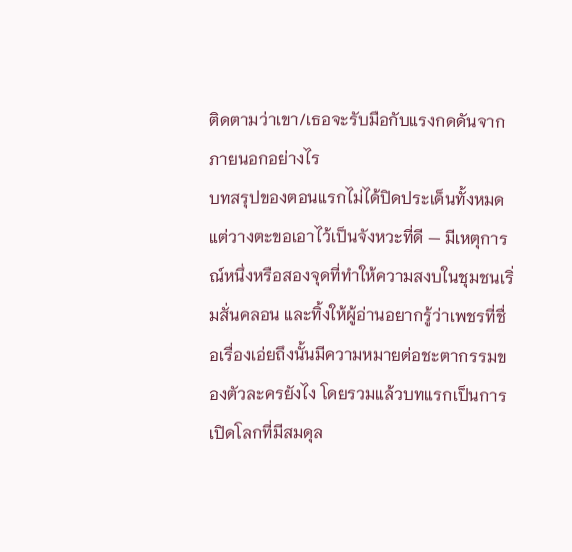ติดตามว่าเขา/เธอจะรับมือกับแรงกดดันจากภายนอกอย่างไร
บทสรุปของตอนแรกไม่ได้ปิดประเด็นทั้งหมด แต่วางตะขอเอาไว้เป็นจังหวะที่ดี — มีเหตุการณ์หนึ่งหรือสองจุดที่ทำให้ความสงบในชุมชนเริ่มสั่นคลอน และทิ้งให้ผู้อ่านอยากรู้ว่าเพชรที่ชื่อเรื่องเอ่ยถึงนั้นมีความหมายต่อชะตากรรมของตัวละครยังไง โดยรวมแล้วบทแรกเป็นการเปิดโลกที่มีสมดุล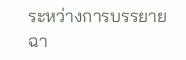ระหว่างการบรรยายฉา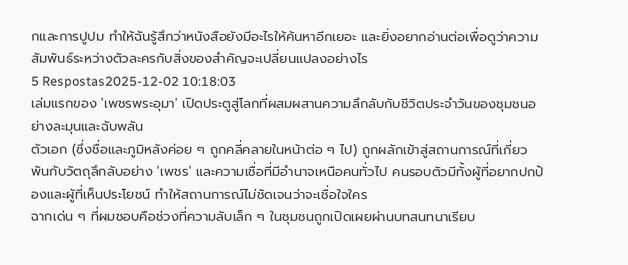กและการปูปม ทำให้ฉันรู้สึกว่าหนังสือยังมีอะไรให้ค้นหาอีกเยอะ และยิ่งอยากอ่านต่อเพื่อดูว่าความสัมพันธ์ระหว่างตัวละครกับสิ่งของสำคัญจะเปลี่ยนแปลงอย่างไร
5 Respostas2025-12-02 10:18:03
เล่มแรกของ 'เพชรพระอุมา' เปิดประตูสู่โลกที่ผสมผสานความลึกลับกับชีวิตประจำวันของชุมชนอย่างละมุนและฉับพลัน
ตัวเอก (ซึ่งชื่อและภูมิหลังค่อย ๆ ถูกคลี่คลายในหน้าต่อ ๆ ไป) ถูกผลักเข้าสู่สถานการณ์ที่เกี่ยวพันกับวัตถุลึกลับอย่าง 'เพชร' และความเชื่อที่มีอำนาจเหนือคนทั่วไป คนรอบตัวมีทั้งผู้ที่อยากปกป้องและผู้ที่เห็นประโยชน์ ทำให้สถานการณ์ไม่ชัดเจนว่าจะเชื่อใจใคร
ฉากเด่น ๆ ที่ผมชอบคือช่วงที่ความลับเล็ก ๆ ในชุมชนถูกเปิดเผยผ่านบทสนทนาเรียบ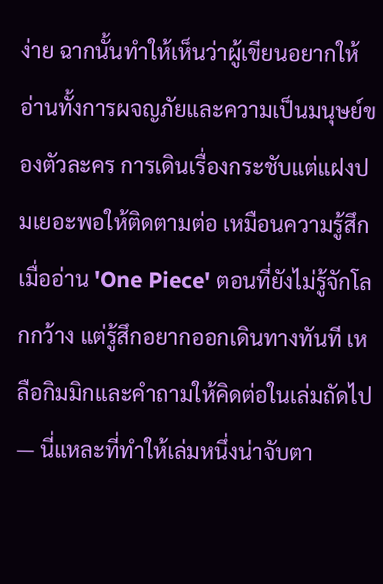ง่าย ฉากนั้นทำให้เห็นว่าผู้เขียนอยากให้อ่านทั้งการผจญภัยและความเป็นมนุษย์ของตัวละคร การเดินเรื่องกระชับแต่แฝงปมเยอะพอให้ติดตามต่อ เหมือนความรู้สึกเมื่ออ่าน 'One Piece' ตอนที่ยังไม่รู้จักโลกกว้าง แต่รู้สึกอยากออกเดินทางทันที เหลือกิมมิกและคำถามให้คิดต่อในเล่มถัดไป — นี่แหละที่ทำให้เล่มหนึ่งน่าจับตา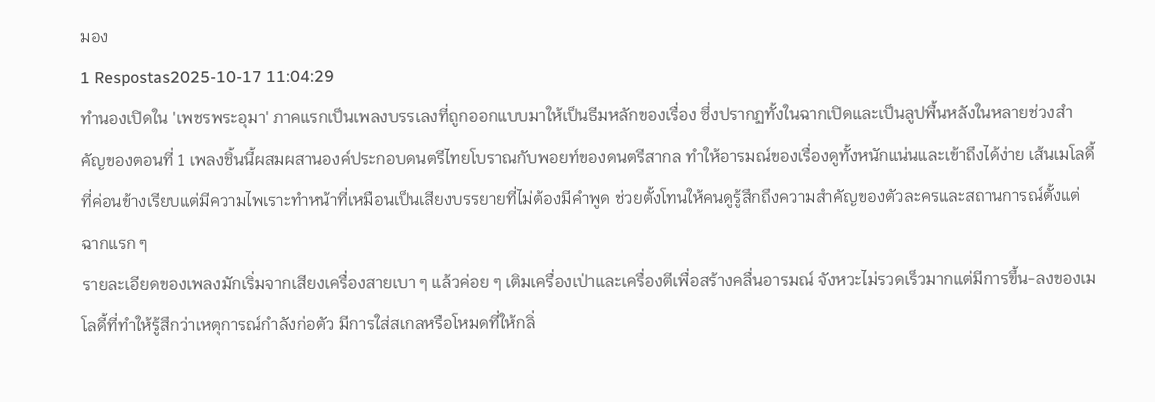มอง
1 Respostas2025-10-17 11:04:29
ทำนองเปิดใน 'เพชรพระอุมา' ภาคแรกเป็นเพลงบรรเลงที่ถูกออกแบบมาให้เป็นธีมหลักของเรื่อง ซึ่งปรากฏทั้งในฉากเปิดและเป็นลูปพื้นหลังในหลายช่วงสำคัญของตอนที่ 1 เพลงชิ้นนี้ผสมผสานองค์ประกอบดนตรีไทยโบราณกับพอยท์ของดนตรีสากล ทำให้อารมณ์ของเรื่องดูทั้งหนักแน่นและเข้าถึงได้ง่าย เส้นเมโลดี้ที่ค่อนข้างเรียบแต่มีความไพเราะทำหน้าที่เหมือนเป็นเสียงบรรยายที่ไม่ต้องมีคำพูด ช่วยตั้งโทนให้คนดูรู้สึกถึงความสำคัญของตัวละครและสถานการณ์ตั้งแต่ฉากแรก ๆ
รายละเอียดของเพลงมักเริ่มจากเสียงเครื่องสายเบา ๆ แล้วค่อย ๆ เติมเครื่องเป่าและเครื่องตีเพื่อสร้างคลื่นอารมณ์ จังหวะไม่รวดเร็วมากแต่มีการขึ้น-ลงของเมโลดี้ที่ทำให้รู้สึกว่าเหตุการณ์กำลังก่อตัว มีการใส่สเกลหรือโหมดที่ให้กลิ่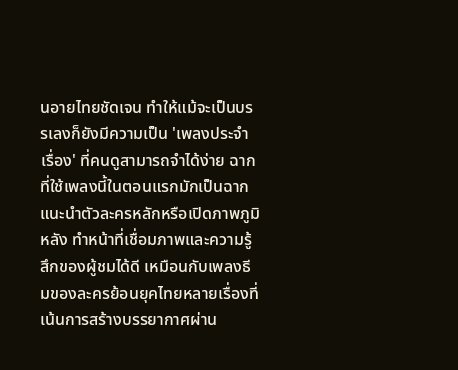นอายไทยชัดเจน ทำให้แม้จะเป็นบรรเลงก็ยังมีความเป็น 'เพลงประจำเรื่อง' ที่คนดูสามารถจำได้ง่าย ฉากที่ใช้เพลงนี้ในตอนแรกมักเป็นฉากแนะนำตัวละครหลักหรือเปิดภาพภูมิหลัง ทำหน้าที่เชื่อมภาพและความรู้สึกของผู้ชมได้ดี เหมือนกับเพลงธีมของละครย้อนยุคไทยหลายเรื่องที่เน้นการสร้างบรรยากาศผ่าน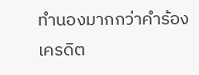ทำนองมากกว่าคำร้อง
เครดิต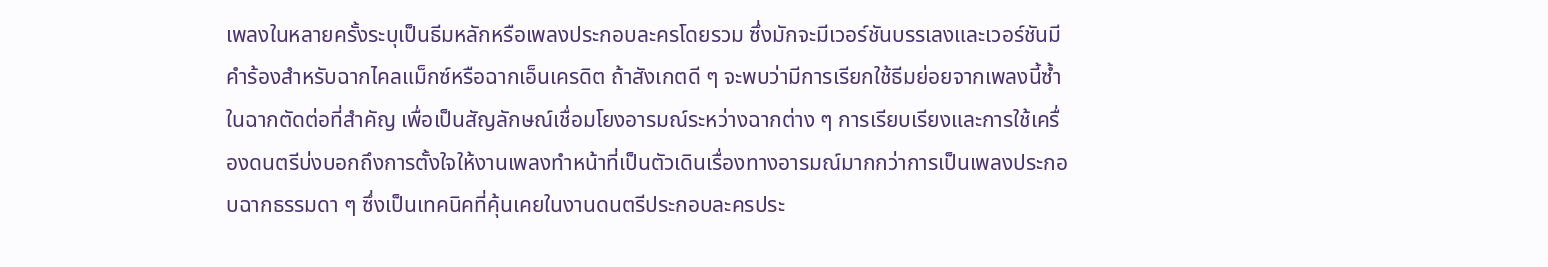เพลงในหลายครั้งระบุเป็นธีมหลักหรือเพลงประกอบละครโดยรวม ซึ่งมักจะมีเวอร์ชันบรรเลงและเวอร์ชันมีคำร้องสำหรับฉากไคลแม็กซ์หรือฉากเอ็นเครดิต ถ้าสังเกตดี ๆ จะพบว่ามีการเรียกใช้ธีมย่อยจากเพลงนี้ซ้ำในฉากตัดต่อที่สำคัญ เพื่อเป็นสัญลักษณ์เชื่อมโยงอารมณ์ระหว่างฉากต่าง ๆ การเรียบเรียงและการใช้เครื่องดนตรีบ่งบอกถึงการตั้งใจให้งานเพลงทำหน้าที่เป็นตัวเดินเรื่องทางอารมณ์มากกว่าการเป็นเพลงประกอบฉากธรรมดา ๆ ซึ่งเป็นเทคนิคที่คุ้นเคยในงานดนตรีประกอบละครประ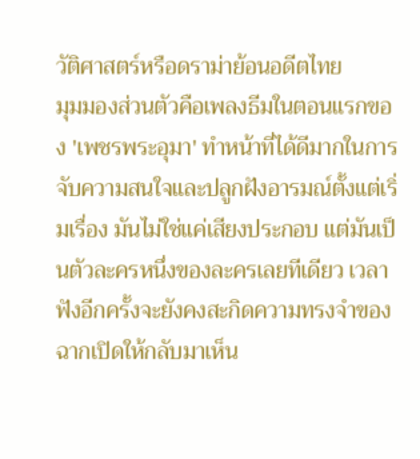วัติศาสตร์หรือดราม่าย้อนอดีตไทย
มุมมองส่วนตัวคือเพลงธีมในตอนแรกของ 'เพชรพระอุมา' ทำหน้าที่ได้ดีมากในการจับความสนใจและปลูกฝังอารมณ์ตั้งแต่เริ่มเรื่อง มันไม่ใช่แค่เสียงประกอบ แต่มันเป็นตัวละครหนึ่งของละครเลยทีเดียว เวลาฟังอีกครั้งจะยังคงสะกิดความทรงจำของฉากเปิดให้กลับมาเห็น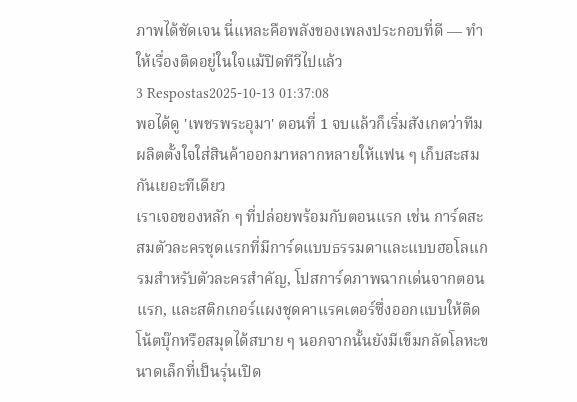ภาพได้ชัดเจน นี่แหละคือพลังของเพลงประกอบที่ดี — ทำให้เรื่องติดอยู่ในใจแม้ปิดทีวีไปแล้ว
3 Respostas2025-10-13 01:37:08
พอได้ดู 'เพชรพระอุมา' ตอนที่ 1 จบแล้วก็เริ่มสังเกตว่าทีมผลิตตั้งใจใส่สินค้าออกมาหลากหลายให้แฟน ๆ เก็บสะสมกันเยอะทีเดียว
เราเจอของหลัก ๆ ที่ปล่อยพร้อมกับตอนแรก เช่น การ์ดสะสมตัวละครชุดแรกที่มีการ์ดแบบธรรมดาและแบบฮอโลแกรมสำหรับตัวละครสำคัญ, โปสการ์ดภาพฉากเด่นจากตอนแรก, และสติกเกอร์แผงชุดคาแรคเตอร์ซึ่งออกแบบให้ติดโน้ตบุ๊กหรือสมุดได้สบาย ๆ นอกจากนั้นยังมีเข็มกลัดโลหะขนาดเล็กที่เป็นรุ่นเปิด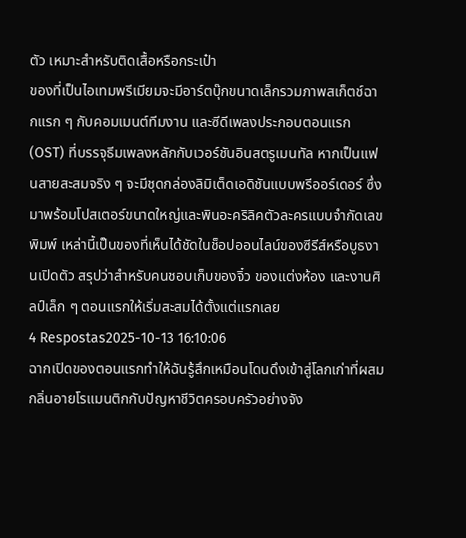ตัว เหมาะสำหรับติดเสื้อหรือกระเป๋า
ของที่เป็นไอเทมพรีเมียมจะมีอาร์ตบุ๊กขนาดเล็กรวมภาพสเก็ตช์ฉากแรก ๆ กับคอมเมนต์ทีมงาน และซีดีเพลงประกอบตอนแรก (OST) ที่บรรจุธีมเพลงหลักกับเวอร์ชันอินสตรูเมนทัล หากเป็นแฟนสายสะสมจริง ๆ จะมีชุดกล่องลิมิเต็ดเอดิชันแบบพรีออร์เดอร์ ซึ่งมาพร้อมโปสเตอร์ขนาดใหญ่และพินอะคริลิคตัวละครแบบจำกัดเลขพิมพ์ เหล่านี้เป็นของที่เห็นได้ชัดในช็อปออนไลน์ของซีรีส์หรือบูธงานเปิดตัว สรุปว่าสำหรับคนชอบเก็บของจิ๋ว ของแต่งห้อง และงานศิลป์เล็ก ๆ ตอนแรกให้เริ่มสะสมได้ตั้งแต่แรกเลย
4 Respostas2025-10-13 16:10:06
ฉากเปิดของตอนแรกทำให้ฉันรู้สึกเหมือนโดนดึงเข้าสู่โลกเก่าที่ผสมกลิ่นอายโรแมนติกกับปัญหาชีวิตครอบครัวอย่างจัง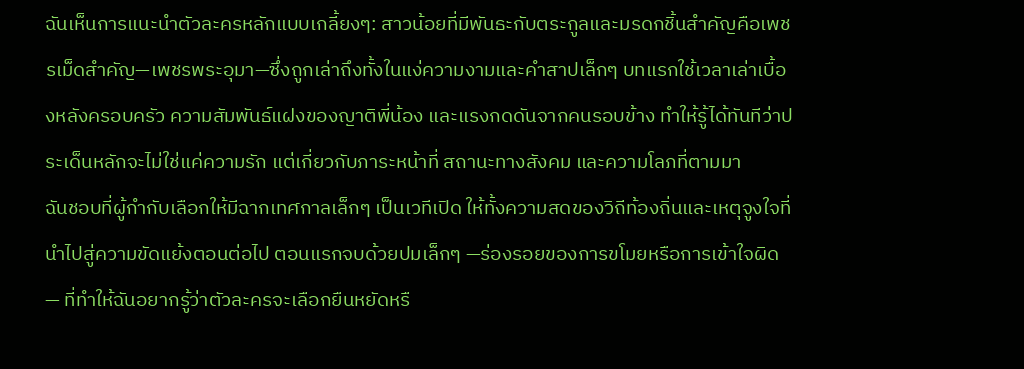ฉันเห็นการแนะนำตัวละครหลักแบบเกลี้ยงๆ: สาวน้อยที่มีพันธะกับตระกูลและมรดกชิ้นสำคัญคือเพชรเม็ดสำคัญ—เพชรพระอุมา—ซึ่งถูกเล่าถึงทั้งในแง่ความงามและคำสาปเล็กๆ บทแรกใช้เวลาเล่าเบื้องหลังครอบครัว ความสัมพันธ์แฝงของญาติพี่น้อง และแรงกดดันจากคนรอบข้าง ทำให้รู้ได้ทันทีว่าประเด็นหลักจะไม่ใช่แค่ความรัก แต่เกี่ยวกับภาระหน้าที่ สถานะทางสังคม และความโลภที่ตามมา
ฉันชอบที่ผู้กำกับเลือกให้มีฉากเทศกาลเล็กๆ เป็นเวทีเปิด ให้ทั้งความสดของวิถีท้องถิ่นและเหตุจูงใจที่นำไปสู่ความขัดแย้งตอนต่อไป ตอนแรกจบด้วยปมเล็กๆ —ร่องรอยของการขโมยหรือการเข้าใจผิด— ที่ทำให้ฉันอยากรู้ว่าตัวละครจะเลือกยืนหยัดหรื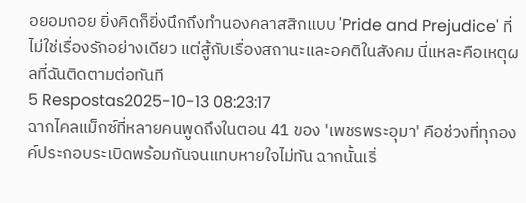อยอมถอย ยิ่งคิดก็ยิ่งนึกถึงทำนองคลาสสิกแบบ 'Pride and Prejudice' ที่ไม่ใช่เรื่องรักอย่างเดียว แต่สู้กับเรื่องสถานะและอคติในสังคม นี่แหละคือเหตุผลที่ฉันติดตามต่อทันที
5 Respostas2025-10-13 08:23:17
ฉากไคลแม็กซ์ที่หลายคนพูดถึงในตอน 41 ของ 'เพชรพระอุมา' คือช่วงที่ทุกองค์ประกอบระเบิดพร้อมกันจนแทบหายใจไม่ทัน ฉากนั้นเริ่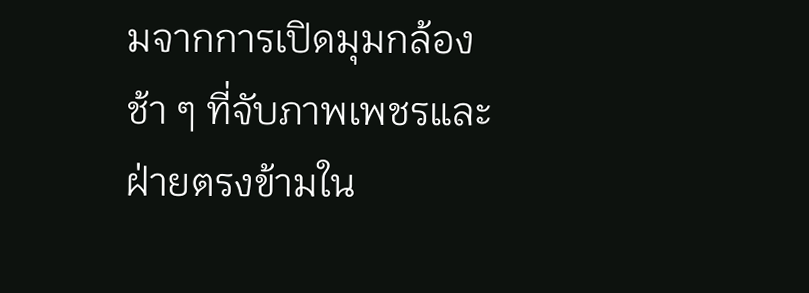มจากการเปิดมุมกล้องช้า ๆ ที่จับภาพเพชรและฝ่ายตรงข้ามใน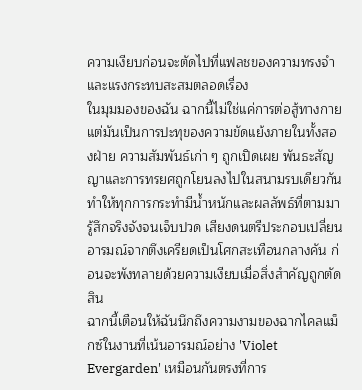ความเงียบก่อนจะตัดไปที่แฟลชของความทรงจำและแรงกระทบสะสมตลอดเรื่อง
ในมุมมองของฉัน ฉากนี้ไม่ใช่แค่การต่อสู้ทางกาย แต่มันเป็นการปะทุของความขัดแย้งภายในทั้งสองฝ่าย ความสัมพันธ์เก่า ๆ ถูกเปิดเผย พันธะสัญญาและการทรยศถูกโยนลงไปในสนามรบเดียวกัน ทำให้ทุกการกระทำมีน้ำหนักและผลลัพธ์ที่ตามมารู้สึกจริงจังจนเจ็บปวด เสียงดนตรีประกอบเปลี่ยนอารมณ์จากตึงเครียดเป็นโศกสะเทือนกลางคัน ก่อนจะพังทลายด้วยความเงียบเมื่อสิ่งสำคัญถูกตัดสิน
ฉากนี้เตือนให้ฉันนึกถึงความงามของฉากไคลแม็กซ์ในงานที่เน้นอารมณ์อย่าง 'Violet Evergarden' เหมือนกันตรงที่การ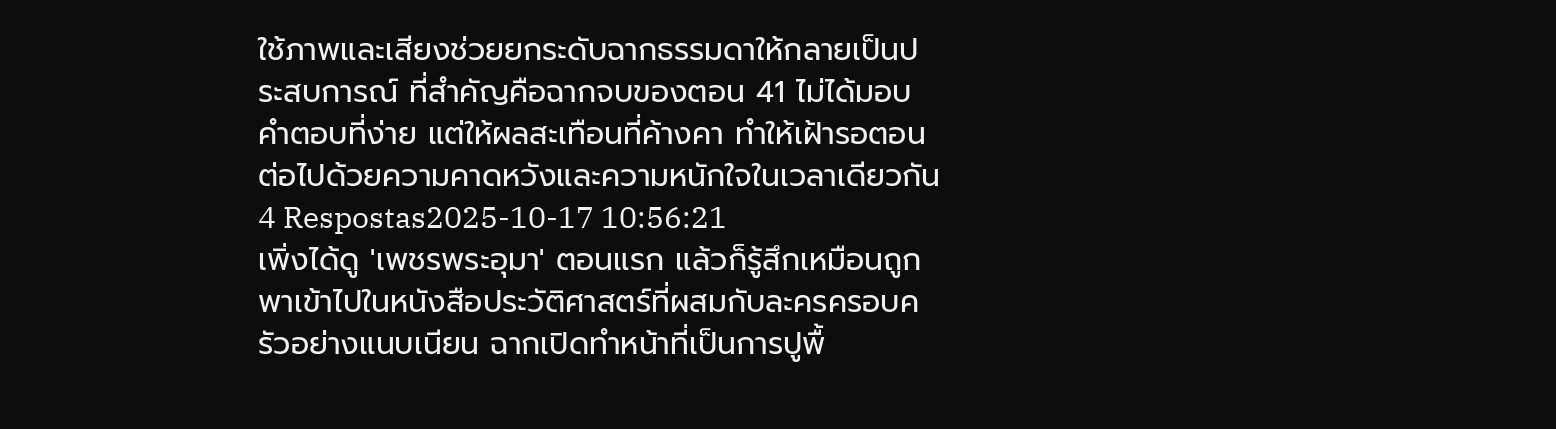ใช้ภาพและเสียงช่วยยกระดับฉากธรรมดาให้กลายเป็นประสบการณ์ ที่สำคัญคือฉากจบของตอน 41 ไม่ได้มอบคำตอบที่ง่าย แต่ให้ผลสะเทือนที่ค้างคา ทำให้เฝ้ารอตอนต่อไปด้วยความคาดหวังและความหนักใจในเวลาเดียวกัน
4 Respostas2025-10-17 10:56:21
เพิ่งได้ดู 'เพชรพระอุมา' ตอนแรก แล้วก็รู้สึกเหมือนถูกพาเข้าไปในหนังสือประวัติศาสตร์ที่ผสมกับละครครอบครัวอย่างแนบเนียน ฉากเปิดทำหน้าที่เป็นการปูพื้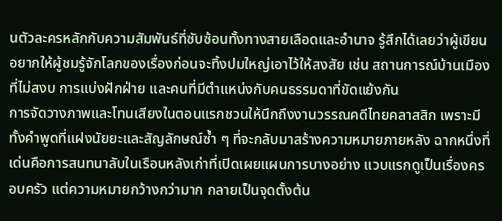นตัวละครหลักกับความสัมพันธ์ที่ซับซ้อนทั้งทางสายเลือดและอำนาจ รู้สึกได้เลยว่าผู้เขียนอยากให้ผู้ชมรู้จักโลกของเรื่องก่อนจะทิ้งปมใหญ่เอาไว้ให้สงสัย เช่น สถานการณ์บ้านเมืองที่ไม่สงบ การแบ่งฝักฝ่าย และคนที่มีตำแหน่งกับคนธรรมดาที่ขัดแย้งกัน
การจัดวางภาพและโทนเสียงในตอนแรกชวนให้นึกถึงงานวรรณคดีไทยคลาสสิก เพราะมีทั้งคำพูดที่แฝงนัยยะและสัญลักษณ์ซ้ำ ๆ ที่จะกลับมาสร้างความหมายภายหลัง ฉากหนึ่งที่เด่นคือการสนทนาลับในเรือนหลังเก่าที่เปิดเผยแผนการบางอย่าง แวบแรกดูเป็นเรื่องครอบครัว แต่ความหมายกว้างกว่ามาก กลายเป็นจุดตั้งต้น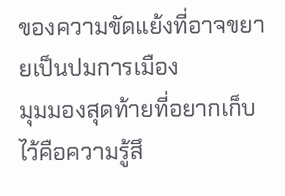ของความขัดแย้งที่อาจขยายเป็นปมการเมือง
มุมมองสุดท้ายที่อยากเก็บไว้คือความรู้สึ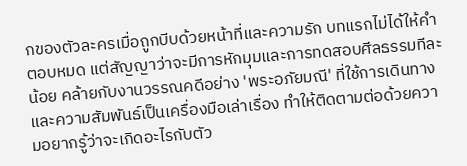กของตัวละครเมื่อถูกบีบด้วยหน้าที่และความรัก บทแรกไม่ได้ให้คำตอบหมด แต่สัญญาว่าจะมีการหักมุมและการทดสอบศีลธรรมทีละน้อย คล้ายกับงานวรรณคดีอย่าง 'พระอภัยมณี' ที่ใช้การเดินทางและความสัมพันธ์เป็นเครื่องมือเล่าเรื่อง ทำให้ติดตามต่อด้วยความอยากรู้ว่าจะเกิดอะไรกับตัว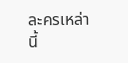ละครเหล่านี้